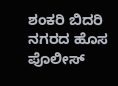ಶಂಕರಿ ಬಿದರಿ ನಗರದ ಹೊಸ ಪೊಲೀಸ್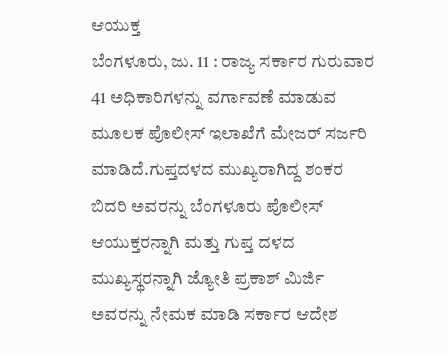ಆಯುಕ್ತ
ಬೆಂಗಳೂರು, ಜು. 11 : ರಾಜ್ಯ ಸರ್ಕಾರ ಗುರುವಾರ 41 ಅಧಿಕಾರಿಗಳನ್ನು ವರ್ಗಾವಣೆ ಮಾಡುವ ಮೂಲಕ ಪೊಲೀಸ್ ಇಲಾಖೆಗೆ ಮೇಜರ್ ಸರ್ಜರಿ ಮಾಡಿದೆ.ಗುಪ್ತದಳದ ಮುಖ್ಯರಾಗಿದ್ದ ಶಂಕರ ಬಿದರಿ ಅವರನ್ನು ಬೆಂಗಳೂರು ಪೊಲೀಸ್ ಆಯುಕ್ತರನ್ನಾಗಿ ಮತ್ತು ಗುಪ್ತ ದಳದ ಮುಖ್ಯಸ್ಥರನ್ನಾಗಿ ಜ್ಯೋತಿ ಪ್ರಕಾಶ್ ಮಿರ್ಜಿ ಅವರನ್ನು ನೇಮಕ ಮಾಡಿ ಸರ್ಕಾರ ಆದೇಶ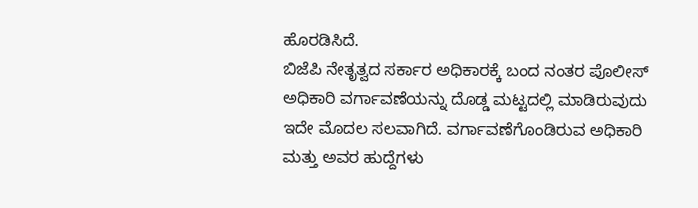ಹೊರಡಿಸಿದೆ.
ಬಿಜೆಪಿ ನೇತೃತ್ವದ ಸರ್ಕಾರ ಅಧಿಕಾರಕ್ಕೆ ಬಂದ ನಂತರ ಪೊಲೀಸ್ ಅಧಿಕಾರಿ ವರ್ಗಾವಣೆಯನ್ನು ದೊಡ್ಡ ಮಟ್ಟದಲ್ಲಿ ಮಾಡಿರುವುದು ಇದೇ ಮೊದಲ ಸಲವಾಗಿದೆ. ವರ್ಗಾವಣೆಗೊಂಡಿರುವ ಅಧಿಕಾರಿ ಮತ್ತು ಅವರ ಹುದ್ದೆಗಳು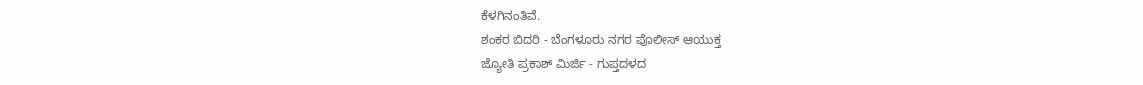ಕೆಳಗಿನಂತಿವೆ.
ಶಂಕರ ಬಿದರಿ - ಬೆಂಗಳೂರು ನಗರ ಪೊಲೀಸ್ ಆಯುಕ್ತ
ಜ್ಯೋತಿ ಪ್ರಕಾಶ್ ಮಿರ್ಜಿ - ಗುಪ್ತದಳದ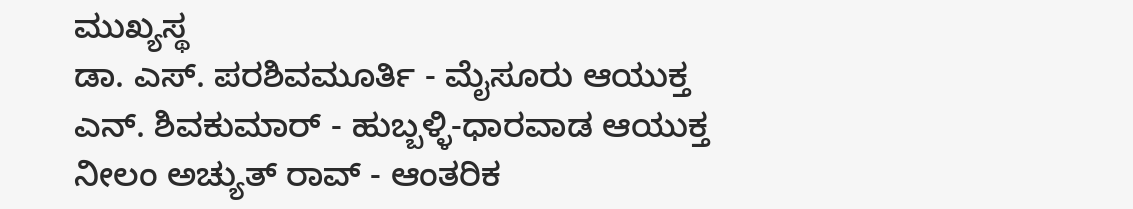ಮುಖ್ಯಸ್ಥ
ಡಾ. ಎಸ್. ಪರಶಿವಮೂರ್ತಿ - ಮೈಸೂರು ಆಯುಕ್ತ
ಎನ್. ಶಿವಕುಮಾರ್ - ಹುಬ್ಬಳ್ಳಿ-ಧಾರವಾಡ ಆಯುಕ್ತ
ನೀಲಂ ಅಚ್ಯುತ್ ರಾವ್ - ಆಂತರಿಕ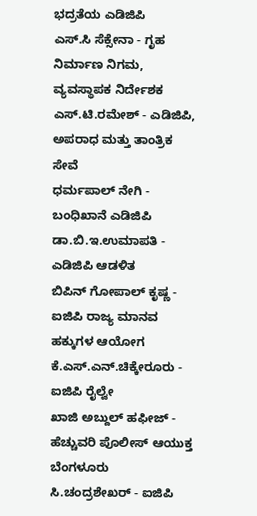ಭದ್ರತೆಯ ಎಡಿಜಿಪಿ
ಎಸ್.ಸಿ ಸೆಕ್ಸೇನಾ - ಗೃಹ ನಿರ್ಮಾಣ ನಿಗಮ, ವ್ಯವಸ್ಥಾಪಕ ನಿರ್ದೇಶಕ
ಎಸ್.ಟಿ.ರಮೇಶ್ - ಎಡಿಜಿಪಿ, ಅಪರಾಧ ಮತ್ತು ತಾಂತ್ರಿಕ ಸೇವೆ
ಧರ್ಮಪಾಲ್ ನೇಗಿ - ಬಂಧಿಖಾನೆ ಎಡಿಜಿಪಿ
ಡಾ.ಬಿ.ಇ.ಉಮಾಪತಿ - ಎಡಿಜಿಪಿ ಆಡಳಿತ
ಬಿಪಿನ್ ಗೋಪಾಲ್ ಕೃಷ್ಣ - ಐಜಿಪಿ ರಾಜ್ಯ ಮಾನವ ಹಕ್ಕುಗಳ ಆಯೋಗ
ಕೆ.ಎಸ್.ಎನ್.ಚಿಕ್ಕೇರೂರು - ಐಜಿಪಿ ರೈಲ್ವೇ
ಖಾಜಿ ಅಬ್ದುಲ್ ಹಫೀಜ್ - ಹೆಚ್ಚುವರಿ ಪೊಲೀಸ್ ಆಯುಕ್ತ ಬೆಂಗಳೂರು
ಸಿ.ಚಂದ್ರಶೇಖರ್ - ಐಜಿಪಿ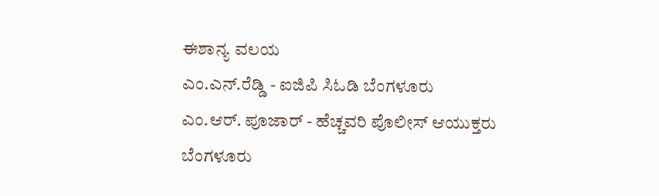ಈಶಾನ್ಯ ವಲಯ
ಎಂ.ಎನ್.ರೆಡ್ಡಿ - ಐಜಿಪಿ ಸಿಓಡಿ ಬೆಂಗಳೂರು
ಎಂ.ಆರ್. ಪೂಜಾರ್ - ಹೆಚ್ಚವರಿ ಪೊಲೀಸ್ ಆಯುಕ್ತರು ಬೆಂಗಳೂರು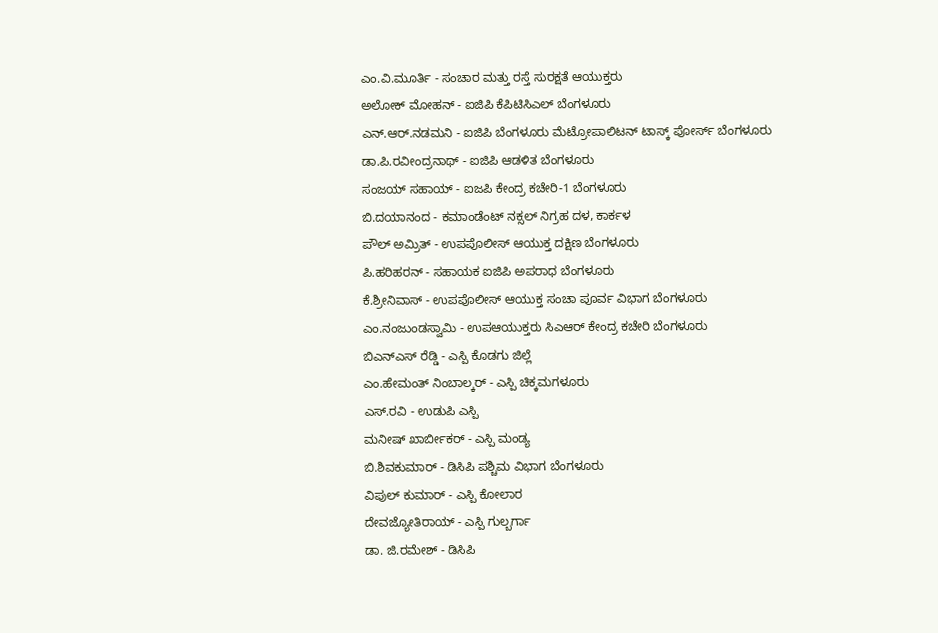ಎಂ.ವಿ.ಮೂರ್ತಿ - ಸಂಚಾರ ಮತ್ತು ರಸ್ತೆ ಸುರಕ್ಷತೆ ಆಯುಕ್ತರು
ಅಲೋಕ್ ಮೋಹನ್ - ಐಜಿಪಿ ಕೆಪಿಟಿಸಿಎಲ್ ಬೆಂಗಳೂರು
ಎನ್.ಆರ್.ನಡಮನಿ - ಐಜಿಪಿ ಬೆಂಗಳೂರು ಮೆಟ್ರೋಪಾಲಿಟನ್ ಟಾಸ್ಕ್ ಪೋರ್ಸ್ ಬೆಂಗಳೂರು
ಡಾ.ಪಿ.ರವೀಂದ್ರನಾಥ್ - ಐಜಿಪಿ ಆಡಳಿತ ಬೆಂಗಳೂರು
ಸಂಜಯ್ ಸಹಾಯ್ - ಐಜಪಿ ಕೇಂದ್ರ ಕಚೇರಿ-1 ಬೆಂಗಳೂರು
ಬಿ.ದಯಾನಂದ - ಕಮಾಂಡೆಂಟ್ ನಕ್ಸಲ್ ನಿಗ್ರಹ ದಳ, ಕಾರ್ಕಳ
ಪೌಲ್ ಅಮ್ರಿತ್ - ಉಪಪೊಲೀಸ್ ಆಯುಕ್ತ ದಕ್ಷಿಣ ಬೆಂಗಳೂರು
ಪಿ.ಹರಿಹರನ್ - ಸಹಾಯಕ ಐಜಿಪಿ ಅಪರಾಧ ಬೆಂಗಳೂರು
ಕೆ.ಶ್ರೀನಿವಾಸ್ - ಉಪಪೊಲೀಸ್ ಆಯುಕ್ತ ಸಂಚಾ ಪೂರ್ವ ವಿಭಾಗ ಬೆಂಗಳೂರು
ಎಂ.ನಂಜುಂಡಸ್ವಾಮಿ - ಉಪಆಯುಕ್ತರು ಸಿಎಆರ್ ಕೇಂದ್ರ ಕಚೇರಿ ಬೆಂಗಳೂರು
ಬಿಎನ್ಎಸ್ ರೆಡ್ಡಿ - ಎಸ್ಪಿ ಕೊಡಗು ಜಿಲ್ಲೆ
ಎಂ.ಹೇಮಂತ್ ನಿಂಬಾಲ್ಕರ್ - ಎಸ್ಪಿ ಚಿಕ್ಕಮಗಳೂರು
ಎಸ್.ರವಿ - ಉಡುಪಿ ಎಸ್ಪಿ
ಮನೀಷ್ ಖಾರ್ಬೀಕರ್ - ಎಸ್ಪಿ ಮಂಡ್ಯ
ಬಿ.ಶಿವಕುಮಾರ್ - ಡಿಸಿಪಿ ಪಶ್ಚಿಮ ವಿಭಾಗ ಬೆಂಗಳೂರು
ವಿಪುಲ್ ಕುಮಾರ್ - ಎಸ್ಪಿ ಕೋಲಾರ
ದೇವಜ್ಯೋತಿರಾಯ್ - ಎಸ್ಪಿ ಗುಲ್ಬರ್ಗಾ
ಡಾ. ಜಿ.ರಮೇಶ್ - ಡಿಸಿಪಿ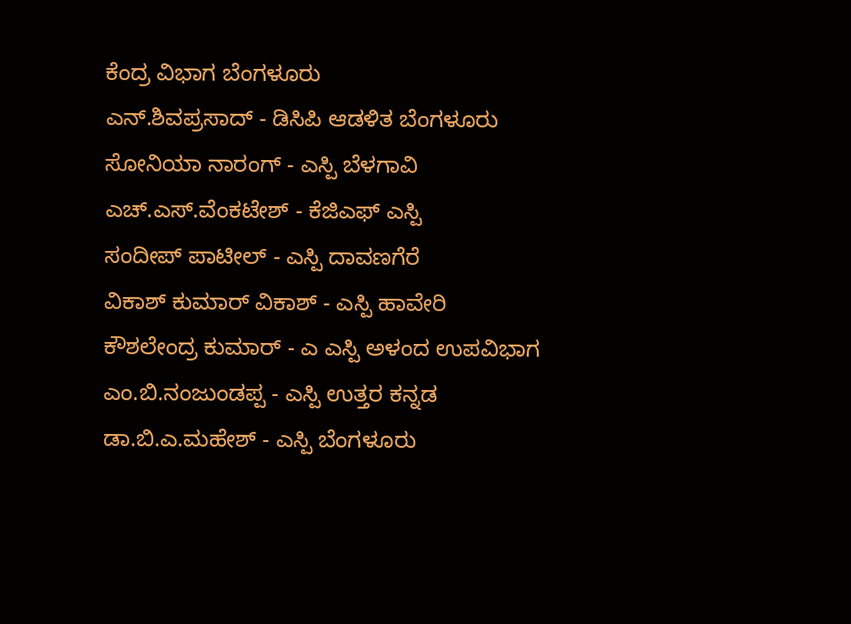ಕೆಂದ್ರ ವಿಭಾಗ ಬೆಂಗಳೂರು
ಎನ್.ಶಿವಪ್ರಸಾದ್ - ಡಿಸಿಪಿ ಆಡಳಿತ ಬೆಂಗಳೂರು
ಸೋನಿಯಾ ನಾರಂಗ್ - ಎಸ್ಪಿ ಬೆಳಗಾವಿ
ಎಚ್.ಎಸ್.ವೆಂಕಟೇಶ್ - ಕೆಜಿಎಫ್ ಎಸ್ಪಿ
ಸಂದೀಪ್ ಪಾಟೀಲ್ - ಎಸ್ಪಿ ದಾವಣಗೆರೆ
ವಿಕಾಶ್ ಕುಮಾರ್ ವಿಕಾಶ್ - ಎಸ್ಪಿ ಹಾವೇರಿ
ಕೌಶಲೇಂದ್ರ ಕುಮಾರ್ - ಎ ಎಸ್ಪಿ ಅಳಂದ ಉಪವಿಭಾಗ
ಎಂ.ಬಿ.ನಂಜುಂಡಪ್ಪ - ಎಸ್ಪಿ ಉತ್ತರ ಕನ್ನಡ
ಡಾ.ಬಿ.ಎ.ಮಹೇಶ್ - ಎಸ್ಪಿ ಬೆಂಗಳೂರು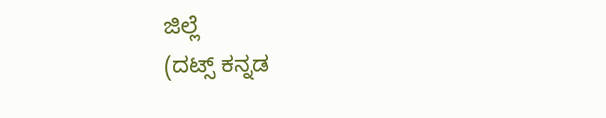ಜಿಲ್ಲೆ
(ದಟ್ಸ್ ಕನ್ನಡ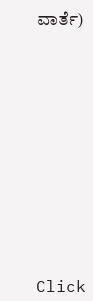ವಾರ್ತೆ)












Click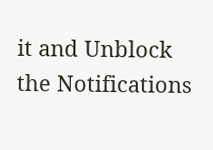it and Unblock the Notifications